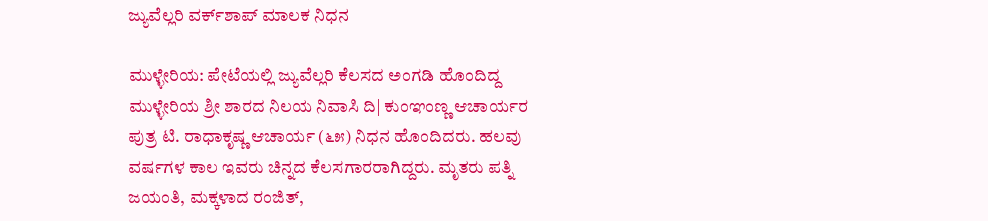ಜ್ಯುವೆಲ್ಲರಿ ವರ್ಕ್‌ಶಾಪ್ ಮಾಲಕ ನಿಧನ

ಮುಳ್ಳೇರಿಯ: ಪೇಟೆಯಲ್ಲಿ ಜ್ಯುವೆಲ್ಲರಿ ಕೆಲಸದ ಅಂಗಡಿ ಹೊಂದಿದ್ದ ಮುಳ್ಳೇರಿಯ ಶ್ರೀ ಶಾರದ ನಿಲಯ ನಿವಾಸಿ ದಿ| ಕುಂಞಂಣ್ಣ ಆಚಾರ್ಯರ ಪುತ್ರ ಟಿ. ರಾಧಾಕೃಷ್ಣ ಆಚಾರ್ಯ (೬೫) ನಿಧನ ಹೊಂದಿದರು. ಹಲವು ವರ್ಷಗಳ ಕಾಲ ಇವರು ಚಿನ್ನದ ಕೆಲಸಗಾರರಾಗಿದ್ದರು. ಮೃತರು ಪತ್ನಿ ಜಯಂತಿ, ಮಕ್ಕಳಾದ ರಂಜಿತ್,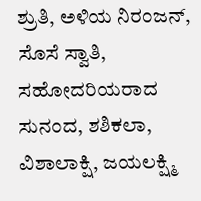ಶ್ರುತಿ, ಅಳಿಯ ನಿರಂಜನ್, ಸೊಸೆ ಸ್ವಾತಿ, ಸಹೋದರಿಯರಾದ ಸುನಂದ, ಶಶಿಕಲಾ, ವಿಶಾಲಾಕ್ಷಿ, ಜಯಲಕ್ಷ್ಮಿ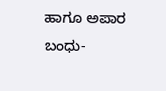ಹಾಗೂ ಅಪಾರ ಬಂಧು-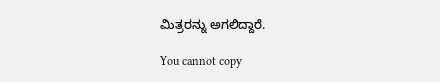ಮಿತ್ರರನ್ನು ಅಗಲಿದ್ದಾರೆ.

You cannot copy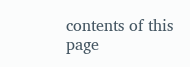contents of this page